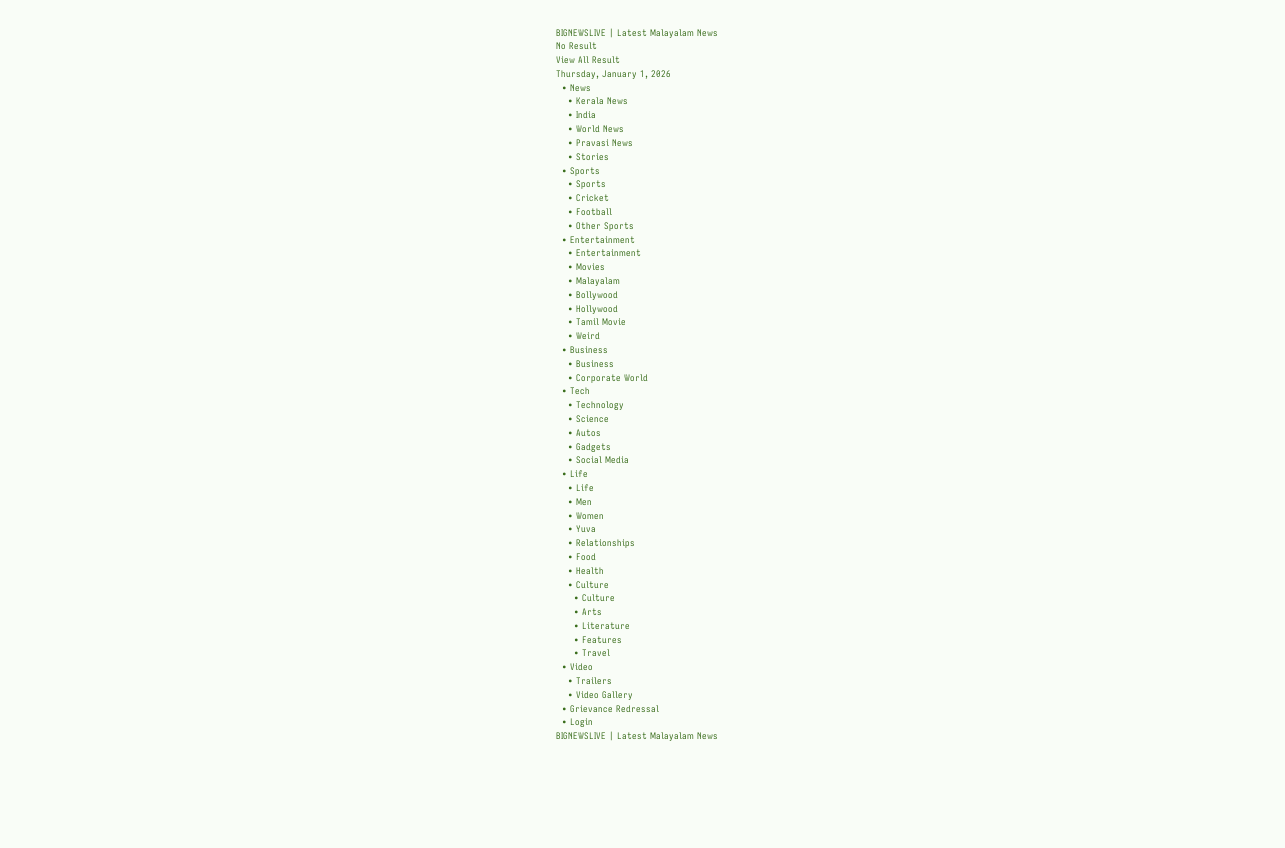BIGNEWSLIVE | Latest Malayalam News
No Result
View All Result
Thursday, January 1, 2026
  • News
    • Kerala News
    • India
    • World News
    • Pravasi News
    • Stories
  • Sports
    • Sports
    • Cricket
    • Football
    • Other Sports
  • Entertainment
    • Entertainment
    • Movies
    • Malayalam
    • Bollywood
    • Hollywood
    • Tamil Movie
    • Weird
  • Business
    • Business
    • Corporate World
  • Tech
    • Technology
    • Science
    • Autos
    • Gadgets
    • Social Media
  • Life
    • Life
    • Men
    • Women
    • Yuva
    • Relationships
    • Food
    • Health
    • Culture
      • Culture
      • Arts
      • Literature
      • Features
      • Travel
  • Video
    • Trailers
    • Video Gallery
  • Grievance Redressal
  • Login
BIGNEWSLIVE | Latest Malayalam News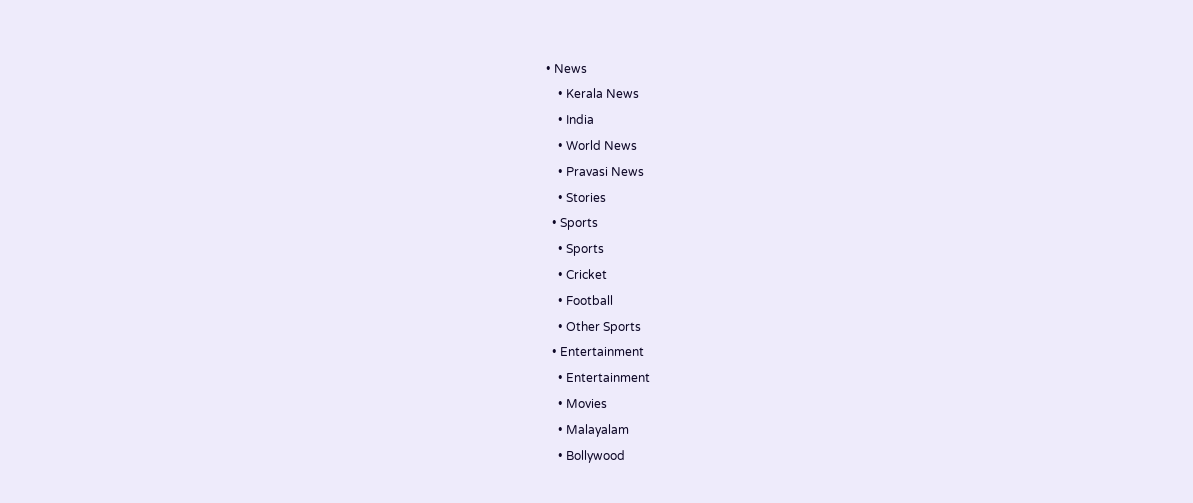• News
    • Kerala News
    • India
    • World News
    • Pravasi News
    • Stories
  • Sports
    • Sports
    • Cricket
    • Football
    • Other Sports
  • Entertainment
    • Entertainment
    • Movies
    • Malayalam
    • Bollywood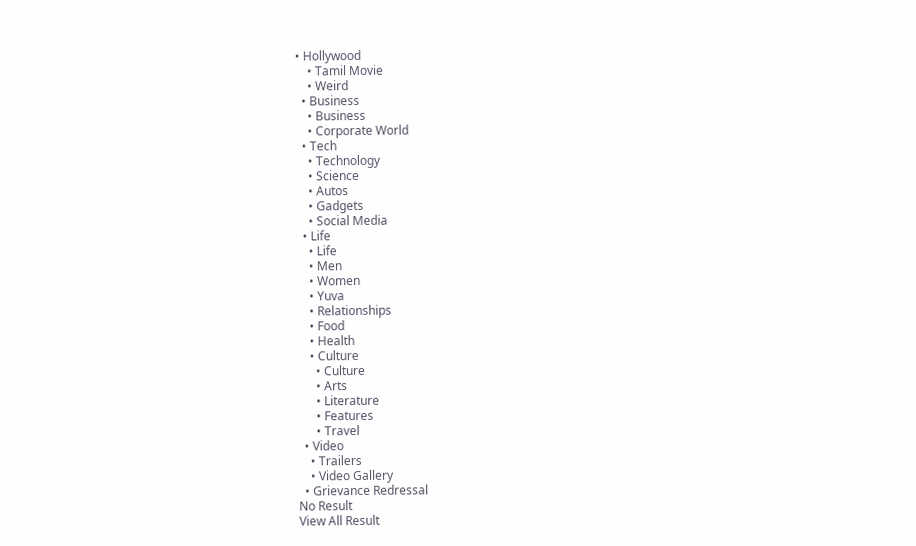• Hollywood
    • Tamil Movie
    • Weird
  • Business
    • Business
    • Corporate World
  • Tech
    • Technology
    • Science
    • Autos
    • Gadgets
    • Social Media
  • Life
    • Life
    • Men
    • Women
    • Yuva
    • Relationships
    • Food
    • Health
    • Culture
      • Culture
      • Arts
      • Literature
      • Features
      • Travel
  • Video
    • Trailers
    • Video Gallery
  • Grievance Redressal
No Result
View All Result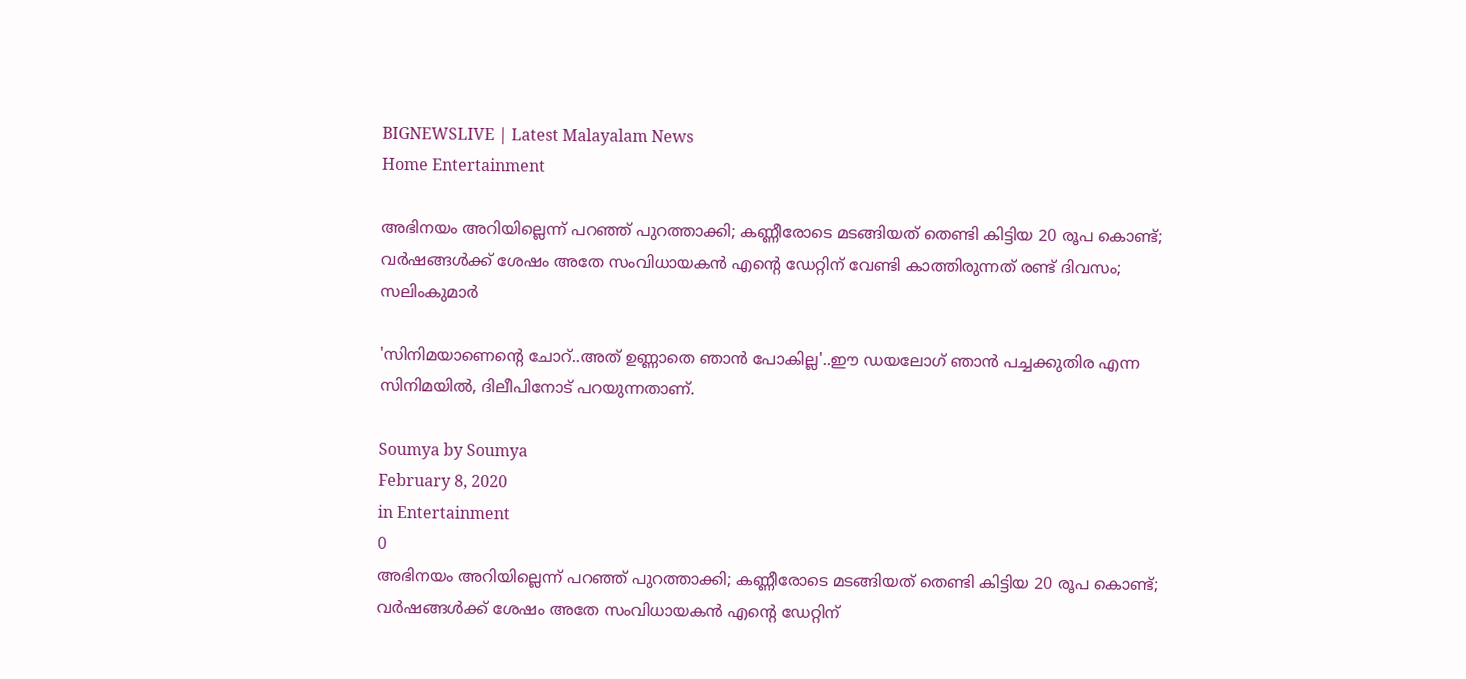BIGNEWSLIVE | Latest Malayalam News
Home Entertainment

അഭിനയം അറിയില്ലെന്ന് പറഞ്ഞ് പുറത്താക്കി; കണ്ണീരോടെ മടങ്ങിയത് തെണ്ടി കിട്ടിയ 20 രൂപ കൊണ്ട്; വര്‍ഷങ്ങള്‍ക്ക് ശേഷം അതേ സംവിധായകന്‍ എന്റെ ഡേറ്റിന് വേണ്ടി കാത്തിരുന്നത് രണ്ട് ദിവസം; സലിംകുമാര്‍

'സിനിമയാണെന്റെ ചോറ്..അത് ഉണ്ണാതെ ഞാന്‍ പോകില്ല'..ഈ ഡയലോഗ് ഞാന്‍ പച്ചക്കുതിര എന്ന സിനിമയില്‍, ദിലീപിനോട് പറയുന്നതാണ്.

Soumya by Soumya
February 8, 2020
in Entertainment
0
അഭിനയം അറിയില്ലെന്ന് പറഞ്ഞ് പുറത്താക്കി; കണ്ണീരോടെ മടങ്ങിയത് തെണ്ടി കിട്ടിയ 20 രൂപ കൊണ്ട്; വര്‍ഷങ്ങള്‍ക്ക് ശേഷം അതേ സംവിധായകന്‍ എന്റെ ഡേറ്റിന്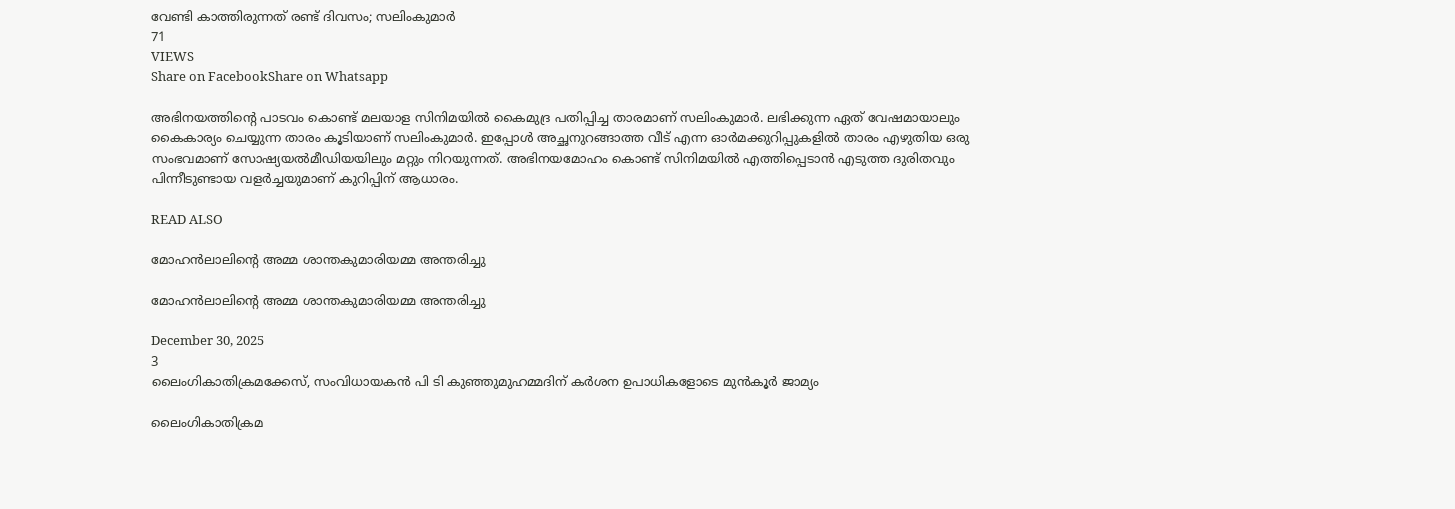വേണ്ടി കാത്തിരുന്നത് രണ്ട് ദിവസം; സലിംകുമാര്‍
71
VIEWS
Share on FacebookShare on Whatsapp

അഭിനയത്തിന്റെ പാടവം കൊണ്ട് മലയാള സിനിമയില്‍ കൈമുദ്ര പതിപ്പിച്ച താരമാണ് സലിംകുമാര്‍. ലഭിക്കുന്ന ഏത് വേഷമായാലും കൈകാര്യം ചെയ്യുന്ന താരം കൂടിയാണ് സലിംകുമാര്‍. ഇപ്പോള്‍ അച്ഛനുറങ്ങാത്ത വീട് എന്ന ഓര്‍മക്കുറിപ്പുകളില്‍ താരം എഴുതിയ ഒരു സംഭവമാണ് സോഷ്യയല്‍മീഡിയയിലും മറ്റും നിറയുന്നത്. അഭിനയമോഹം കൊണ്ട് സിനിമയില്‍ എത്തിപ്പെടാന്‍ എടുത്ത ദുരിതവും പിന്നീടുണ്ടായ വളര്‍ച്ചയുമാണ് കുറിപ്പിന് ആധാരം.

READ ALSO

മോഹൻലാലിന്റെ അമ്മ ശാന്തകുമാരിയമ്മ അന്തരിച്ചു

മോഹൻലാലിന്റെ അമ്മ ശാന്തകുമാരിയമ്മ അന്തരിച്ചു

December 30, 2025
3
ലൈംഗികാതിക്രമക്കേസ്, സംവിധായകന്‍ പി ടി കുഞ്ഞുമുഹമ്മദിന് കര്‍ശന ഉപാധികളോടെ മുന്‍കൂര്‍ ജാമ്യം

ലൈംഗികാതിക്രമ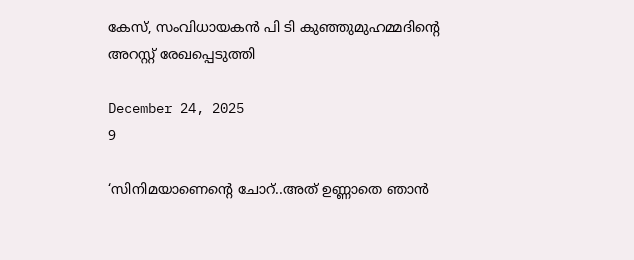കേസ്, സംവിധായകൻ പി ടി കുഞ്ഞുമുഹമ്മദിൻ്റെ അറസ്റ്റ് രേഖപ്പെടുത്തി

December 24, 2025
9

‘സിനിമയാണെന്റെ ചോറ്..അത് ഉണ്ണാതെ ഞാന്‍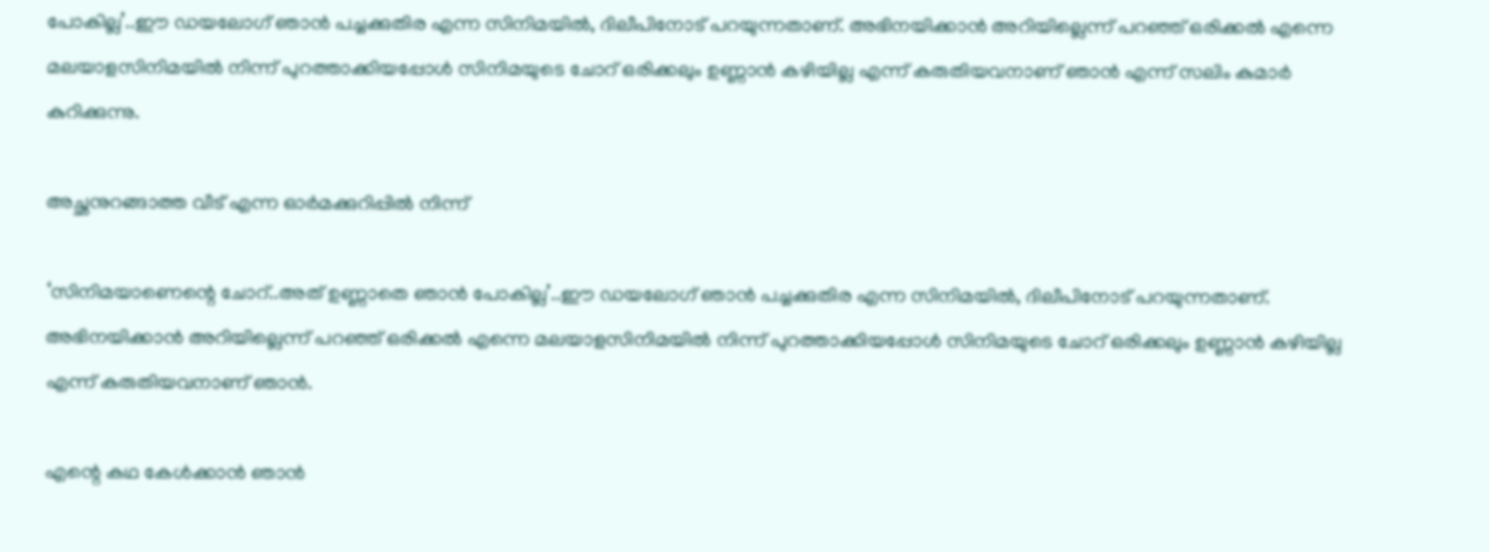പോകില്ല’..ഈ ഡയലോഗ് ഞാന്‍ പച്ചക്കുതിര എന്ന സിനിമയില്‍, ദിലീപിനോട് പറയുന്നതാണ്. അഭിനയിക്കാന്‍ അറിയില്ലെന്ന് പറഞ്ഞ് ഒരിക്കല്‍ എന്നെ മലയാളസിനിമയില്‍ നിന്ന് പുറത്താക്കിയപ്പോള്‍ സിനിമയുടെ ചോറ് ഒരിക്കലും ഉണ്ണാന്‍ കഴിയില്ല എന്ന് കരുതിയവനാണ് ഞാന്‍ എന്ന് സലിം കുമാര്‍ കുറിക്കുന്നു.

അച്ഛനുറങ്ങാത്ത വീട് എന്ന ഓര്‍മക്കുറിപ്പില്‍ നിന്ന്

‘സിനിമയാണെന്റെ ചോറ്..അത് ഉണ്ണാതെ ഞാന്‍ പോകില്ല’..ഈ ഡയലോഗ് ഞാന്‍ പച്ചക്കുതിര എന്ന സിനിമയില്‍, ദിലീപിനോട് പറയുന്നതാണ്. അഭിനയിക്കാന്‍ അറിയില്ലെന്ന് പറഞ്ഞ് ഒരിക്കല്‍ എന്നെ മലയാളസിനിമയില്‍ നിന്ന് പുറത്താക്കിയപ്പോള്‍ സിനിമയുടെ ചോറ് ഒരിക്കലും ഉണ്ണാന്‍ കഴിയില്ല എന്ന് കരുതിയവനാണ് ഞാന്‍.

എന്റെ കഥ കേള്‍ക്കാന്‍ ഞാന്‍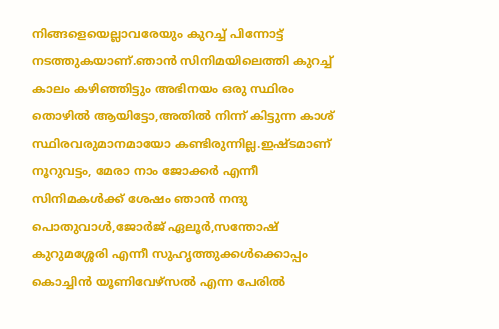നിങ്ങളെയെല്ലാവരേയും കുറച്ച് പിന്നോട്ട് നടത്തുകയാണ്.ഞാന്‍ സിനിമയിലെത്തി കുറച്ച് കാലം കഴിഞ്ഞിട്ടും അഭിനയം ഒരു സ്ഥിരം തൊഴില്‍ ആയിട്ടോ,അതില്‍ നിന്ന് കിട്ടുന്ന കാശ് സ്ഥിരവരുമാനമായോ കണ്ടിരുന്നില്ല.ഇഷ്ടമാണ് നൂറുവട്ടം, മേരാ നാം ജോക്കര്‍ എന്നീ സിനിമകള്‍ക്ക് ശേഷം ഞാന്‍ നന്ദു പൊതുവാള്‍,ജോര്‍ജ് ഏലൂര്‍,സന്തോഷ് കുറുമശ്ശേരി എന്നീ സുഹൃത്തുക്കള്‍ക്കൊപ്പം കൊച്ചിന്‍ യൂണിവേഴ്‌സല്‍ എന്ന പേരില്‍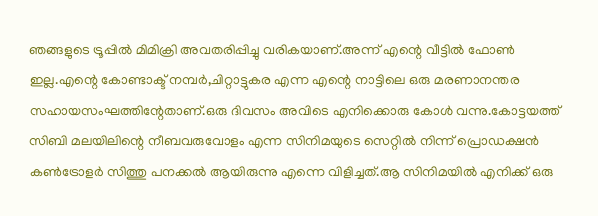ഞങ്ങളുടെ ട്രൂപ്പില്‍ മിമിക്രി അവതരിപ്പിച്ചു വരികയാണ്.അന്ന് എന്റെ വീട്ടില്‍ ഫോണ്‍ ഇല്ല.എന്റെ കോണ്ടാക്ട് നമ്പര്‍,ചിറ്റാട്ടുകര എന്ന എന്റെ നാട്ടിലെ ഒരു മരണാനന്തര സഹായസംഘത്തിന്റേതാണ്.ഒരു ദിവസം അവിടെ എനിക്കൊരു കോള്‍ വന്നു.കോട്ടയത്ത് സിബി മലയിലിന്റെ നീബവരുവോളം എന്ന സിനിമയുടെ സെറ്റില്‍ നിന്ന് പ്രൊഡക്ഷന്‍ കണ്‍ട്രോളര്‍ സിത്തു പനക്കല്‍ ആയിരുന്നു എന്നെ വിളിച്ചത്.ആ സിനിമയില്‍ എനിക്ക് ഒരു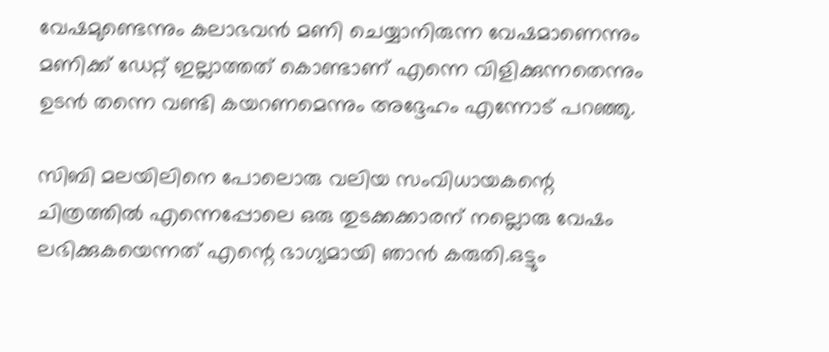വേഷമുണ്ടെന്നും കലാഭവന്‍ മണി ചെയ്യാനിരുന്ന വേഷമാണെന്നും മണിക്ക് ഡേറ്റ് ഇല്ലാത്തത് കൊണ്ടാണ് എന്നെ വിളിക്കുന്നതെന്നും ഉടന്‍ തന്നെ വണ്ടി കയറണമെന്നും അദ്ദേഹം എന്നോട് പറഞ്ഞു.

സിബി മലയിലിനെ പോലൊരു വലിയ സംവിധായകന്റെ ചിത്രത്തില്‍ എന്നെപ്പോലെ ഒരു തുടക്കക്കാരന് നല്ലൊരു വേഷം ലഭിക്കുകയെന്നത് എന്റെ ഭാഗ്യമായി ഞാന്‍ കരുതി.ഒട്ടും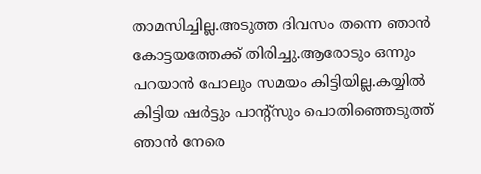താമസിച്ചില്ല.അടുത്ത ദിവസം തന്നെ ഞാന്‍ കോട്ടയത്തേക്ക് തിരിച്ചു.ആരോടും ഒന്നും പറയാന്‍ പോലും സമയം കിട്ടിയില്ല.കയ്യില്‍ കിട്ടിയ ഷര്‍ട്ടും പാന്റ്‌സും പൊതിഞ്ഞെടുത്ത് ഞാന്‍ നേരെ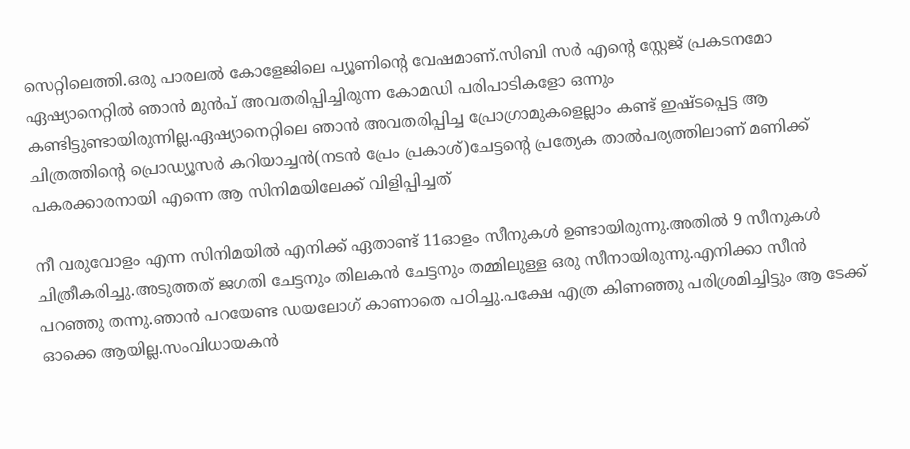സെറ്റിലെത്തി.ഒരു പാരലല്‍ കോളേജിലെ പ്യൂണിന്റെ വേഷമാണ്.സിബി സര്‍ എന്റെ സ്റ്റേജ് പ്രകടനമോ ഏഷ്യാനെറ്റില്‍ ഞാന്‍ മുന്‍പ് അവതരിപ്പിച്ചിരുന്ന കോമഡി പരിപാടികളോ ഒന്നും കണ്ടിട്ടുണ്ടായിരുന്നില്ല.ഏഷ്യാനെറ്റിലെ ഞാന്‍ അവതരിപ്പിച്ച പ്രോഗ്രാമുകളെല്ലാം കണ്ട് ഇഷ്ടപ്പെട്ട ആ ചിത്രത്തിന്റെ പ്രൊഡ്യൂസര്‍ കറിയാച്ചന്‍(നടന്‍ പ്രേം പ്രകാശ്)ചേട്ടന്റെ പ്രത്യേക താല്‍പര്യത്തിലാണ് മണിക്ക് പകരക്കാരനായി എന്നെ ആ സിനിമയിലേക്ക് വിളിപ്പിച്ചത്

നീ വരുവോളം എന്ന സിനിമയില്‍ എനിക്ക് ഏതാണ്ട് 11ഓളം സീനുകള്‍ ഉണ്ടായിരുന്നു.അതില്‍ 9 സീനുകള്‍ ചിത്രീകരിച്ചു.അടുത്തത് ജഗതി ചേട്ടനും തിലകന്‍ ചേട്ടനും തമ്മിലുള്ള ഒരു സീനായിരുന്നു.എനിക്കാ സീന്‍ പറഞ്ഞു തന്നു.ഞാന്‍ പറയേണ്ട ഡയലോഗ് കാണാതെ പഠിച്ചു.പക്ഷേ എത്ര കിണഞ്ഞു പരിശ്രമിച്ചിട്ടും ആ ടേക്ക് ഓക്കെ ആയില്ല.സംവിധായകന്‍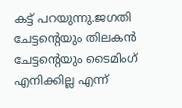കട്ട് പറയുന്നു.ജഗതി ചേട്ടന്റെയും തിലകന്‍ ചേട്ടന്റെയും ടൈമിംഗ് എനിക്കില്ല എന്ന്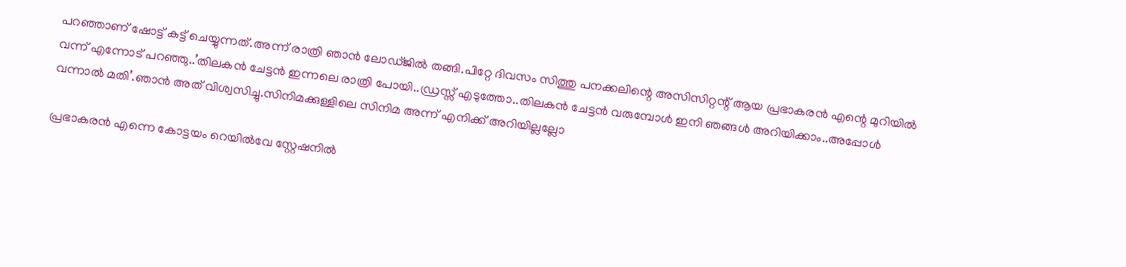പറഞ്ഞാണ് ഷോട്ട് കട്ട് ചെയ്യുന്നത്.അന്ന് രാത്രി ഞാന്‍ ലോഡ്ജില്‍ തങ്ങി.പിറ്റേ ദിവസം സിത്തു പനക്കലിന്റെ അസിസിറ്റന്റ് ആയ പ്രഭാകരന്‍ എന്റെ മുറിയില്‍ വന്ന് എന്നോട് പറഞ്ഞു..’തിലകന്‍ ചേട്ടന്‍ ഇന്നലെ രാത്രി പോയി..ഡ്രസ്സ് എടുത്തോ..തിലകന്‍ ചേട്ടന്‍ വരുമ്പോള്‍ ഇനി ഞങ്ങള്‍ അറിയിക്കാം..അപ്പോള്‍ വന്നാല്‍ മതി’.ഞാന്‍ അത് വിശ്വസിച്ചു.സിനിമക്കുള്ളിലെ സിനിമ അന്ന് എനിക്ക് അറിയില്ലല്ലോ

പ്രഭാകരന്‍ എന്നെ കോട്ടയം റെയില്‍വേ സ്റ്റേഷനില്‍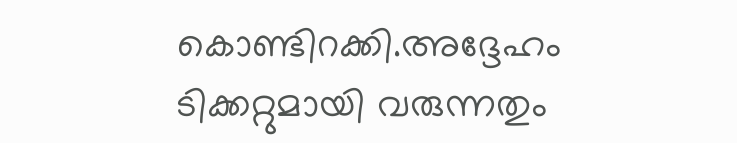കൊണ്ടിറക്കി.അദ്ദേഹം ടിക്കറ്റുമായി വരുന്നതും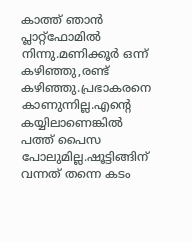കാത്ത് ഞാന്‍ പ്ലാറ്റ്‌ഫോമില്‍ നിന്നു.മണിക്കൂര്‍ ഒന്ന് കഴിഞ്ഞു,രണ്ട് കഴിഞ്ഞു.പ്രഭാകരനെ കാണുന്നില്ല.എന്റെ കയ്യിലാണെങ്കില്‍ പത്ത് പൈസ പോലുമില്ല.ഷൂട്ടിങ്ങിന് വന്നത് തന്നെ കടം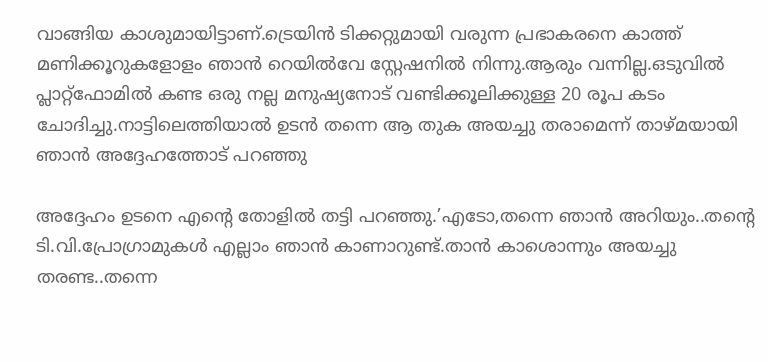വാങ്ങിയ കാശുമായിട്ടാണ്.ട്രെയിന്‍ ടിക്കറ്റുമായി വരുന്ന പ്രഭാകരനെ കാത്ത് മണിക്കൂറുകളോളം ഞാന്‍ റെയില്‍വേ സ്റ്റേഷനില്‍ നിന്നു.ആരും വന്നില്ല.ഒടുവില്‍ പ്ലാറ്റ്‌ഫോമില്‍ കണ്ട ഒരു നല്ല മനുഷ്യനോട് വണ്ടിക്കൂലിക്കുള്ള 20 രൂപ കടം ചോദിച്ചു.നാട്ടിലെത്തിയാല്‍ ഉടന്‍ തന്നെ ആ തുക അയച്ചു തരാമെന്ന് താഴ്മയായി ഞാന്‍ അദ്ദേഹത്തോട് പറഞ്ഞു

അദ്ദേഹം ഉടനെ എന്റെ തോളില്‍ തട്ടി പറഞ്ഞു.’എടോ,തന്നെ ഞാന്‍ അറിയും..തന്റെ ടി.വി.പ്രോഗ്രാമുകള്‍ എല്ലാം ഞാന്‍ കാണാറുണ്ട്.താന്‍ കാശൊന്നും അയച്ചു തരണ്ട..തന്നെ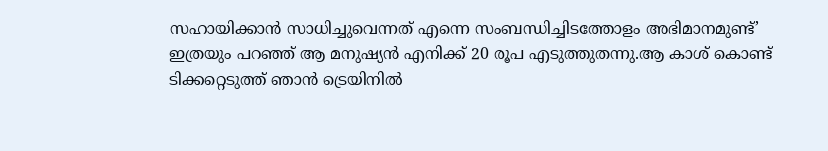സഹായിക്കാന്‍ സാധിച്ചുവെന്നത് എന്നെ സംബന്ധിച്ചിടത്തോളം അഭിമാനമുണ്ട്’ ഇത്രയും പറഞ്ഞ് ആ മനുഷ്യന്‍ എനിക്ക് 20 രൂപ എടുത്തുതന്നു.ആ കാശ് കൊണ്ട് ടിക്കറ്റെടുത്ത് ഞാന്‍ ട്രെയിനില്‍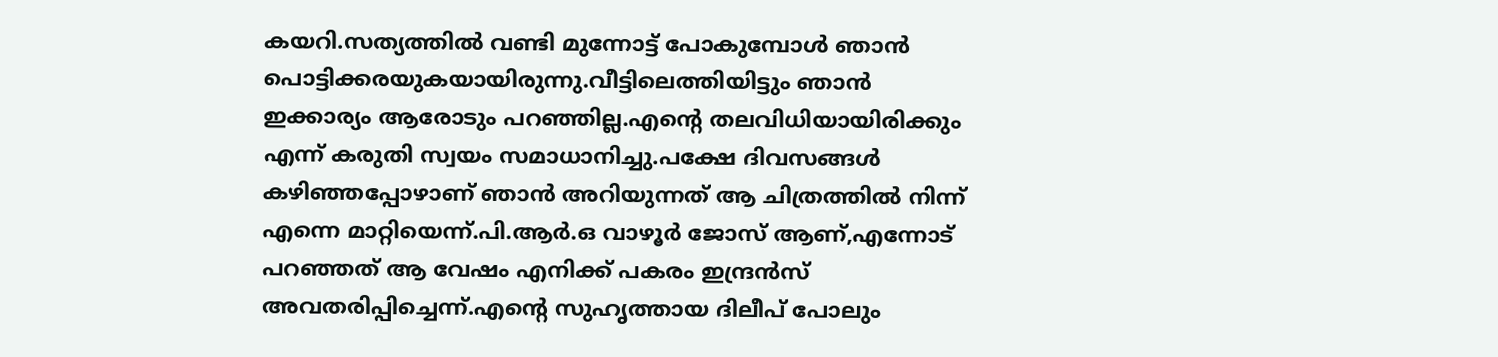കയറി.സത്യത്തില്‍ വണ്ടി മുന്നോട്ട് പോകുമ്പോള്‍ ഞാന്‍ പൊട്ടിക്കരയുകയായിരുന്നു.വീട്ടിലെത്തിയിട്ടും ഞാന്‍ ഇക്കാര്യം ആരോടും പറഞ്ഞില്ല.എന്റെ തലവിധിയായിരിക്കും എന്ന് കരുതി സ്വയം സമാധാനിച്ചു.പക്ഷേ ദിവസങ്ങള്‍ കഴിഞ്ഞപ്പോഴാണ് ഞാന്‍ അറിയുന്നത് ആ ചിത്രത്തില്‍ നിന്ന് എന്നെ മാറ്റിയെന്ന്.പി.ആര്‍.ഒ വാഴൂര്‍ ജോസ് ആണ്,എന്നോട് പറഞ്ഞത് ആ വേഷം എനിക്ക് പകരം ഇന്ദ്രന്‍സ് അവതരിപ്പിച്ചെന്ന്.എന്റെ സുഹൃത്തായ ദിലീപ് പോലും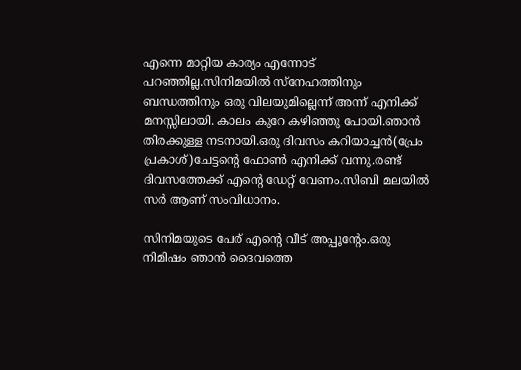എന്നെ മാറ്റിയ കാര്യം എന്നോട് പറഞ്ഞില്ല.സിനിമയില്‍ സ്‌നേഹത്തിനും ബന്ധത്തിനും ഒരു വിലയുമില്ലെന്ന് അന്ന് എനിക്ക് മനസ്സിലായി. കാലം കുറേ കഴിഞ്ഞു പോയി.ഞാന്‍ തിരക്കുള്ള നടനായി.ഒരു ദിവസം കറിയാച്ചന്‍(പ്രേം പ്രകാശ്)ചേട്ടന്റെ ഫോണ്‍ എനിക്ക് വന്നു.രണ്ട് ദിവസത്തേക്ക് എന്റെ ഡേറ്റ് വേണം.സിബി മലയില്‍ സര്‍ ആണ് സംവിധാനം.

സിനിമയുടെ പേര് എന്റെ വീട് അപ്പൂന്റേം.ഒരു നിമിഷം ഞാന്‍ ദൈവത്തെ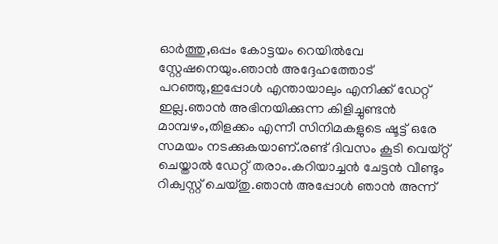ഓര്‍ത്തു,ഒപ്പം കോട്ടയം റെയില്‍വേ സ്റ്റേഷനെയും.ഞാന്‍ അദ്ദേഹത്തോട് പറഞ്ഞു,ഇപ്പോള്‍ എന്തായാലും എനിക്ക് ഡേറ്റ് ഇല്ല.ഞാന്‍ അഭിനയിക്കുന്ന കിളിച്ചുണ്ടന്‍ മാമ്പഴം,തിളക്കം എന്നീ സിനിമകളുടെ ഷൂട്ട് ഒരേ സമയം നടക്കുകയാണ്.രണ്ട് ദിവസം കൂടി വെയ്റ്റ് ചെയ്താല്‍ ഡേറ്റ് തരാം.കറിയാച്ചന്‍ ചേട്ടന്‍ വീണ്ടും റിക്വസ്റ്റ് ചെയ്തു.ഞാന്‍ അപ്പോള്‍ ഞാന്‍ അന്ന്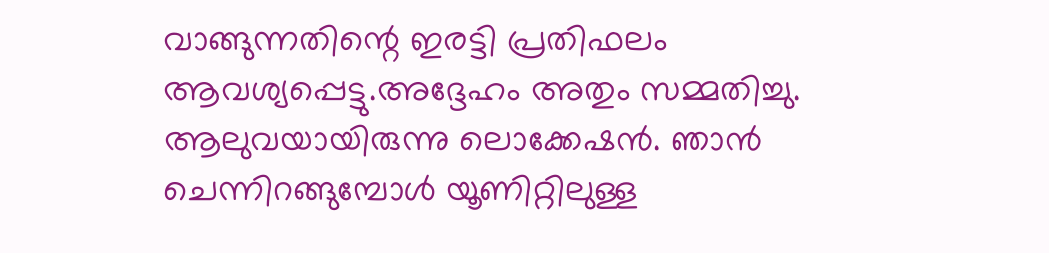വാങ്ങുന്നതിന്റെ ഇരട്ടി പ്രതിഫലം ആവശ്യപ്പെട്ടു.അദ്ദേഹം അതും സമ്മതിച്ചു. ആലുവയായിരുന്നു ലൊക്കേഷന്‍. ഞാന്‍ ചെന്നിറങ്ങുമ്പോള്‍ യൂണിറ്റിലുള്ള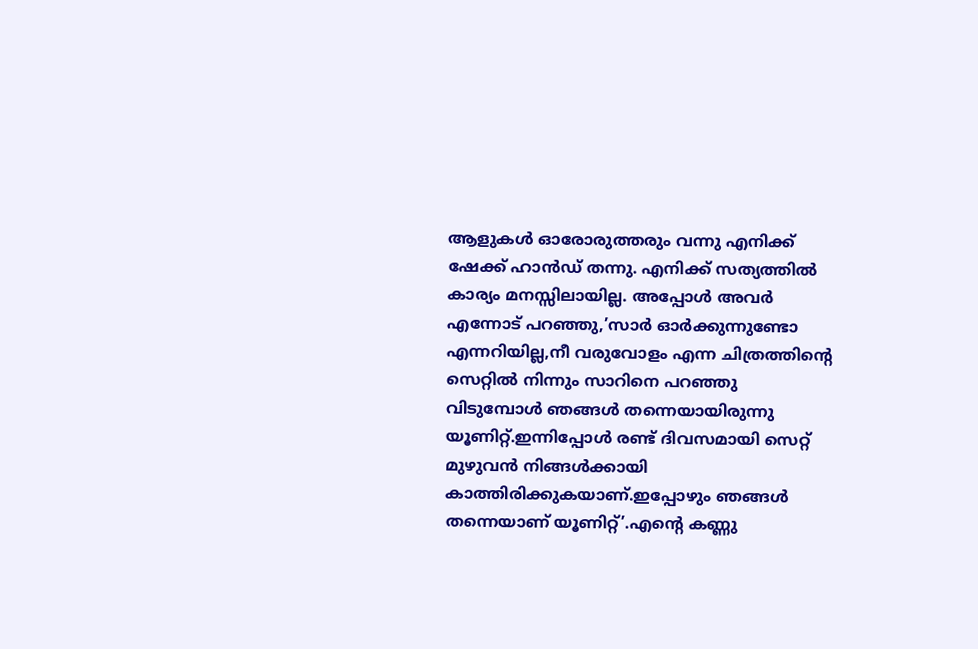ആളുകള്‍ ഓരോരുത്തരും വന്നു എനിക്ക് ഷേക്ക് ഹാന്‍ഡ് തന്നു. എനിക്ക് സത്യത്തില്‍ കാര്യം മനസ്സിലായില്ല. അപ്പോള്‍ അവര്‍ എന്നോട് പറഞ്ഞു,’സാര്‍ ഓര്‍ക്കുന്നുണ്ടോ എന്നറിയില്ല,നീ വരുവോളം എന്ന ചിത്രത്തിന്റെ സെറ്റില്‍ നിന്നും സാറിനെ പറഞ്ഞു വിടുമ്പോള്‍ ഞങ്ങള്‍ തന്നെയായിരുന്നു യൂണിറ്റ്.ഇന്നിപ്പോള്‍ രണ്ട് ദിവസമായി സെറ്റ് മുഴുവന്‍ നിങ്ങള്‍ക്കായി കാത്തിരിക്കുകയാണ്.ഇപ്പോഴും ഞങ്ങള്‍ തന്നെയാണ് യൂണിറ്റ്’.എന്റെ കണ്ണു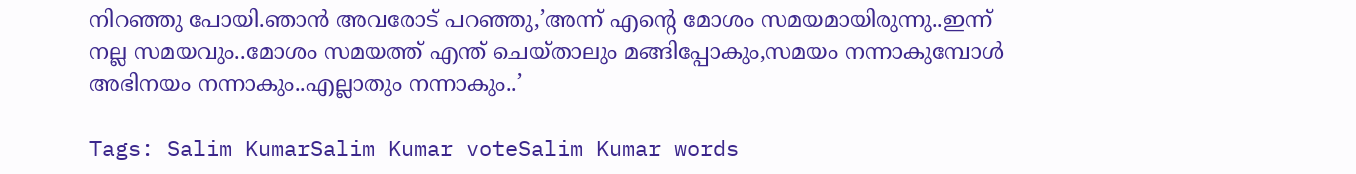നിറഞ്ഞു പോയി.ഞാന്‍ അവരോട് പറഞ്ഞു,’അന്ന് എന്റെ മോശം സമയമായിരുന്നു..ഇന്ന് നല്ല സമയവും..മോശം സമയത്ത് എന്ത് ചെയ്താലും മങ്ങിപ്പോകും,സമയം നന്നാകുമ്പോള്‍ അഭിനയം നന്നാകും..എല്ലാതും നന്നാകും..’

Tags: Salim KumarSalim Kumar voteSalim Kumar words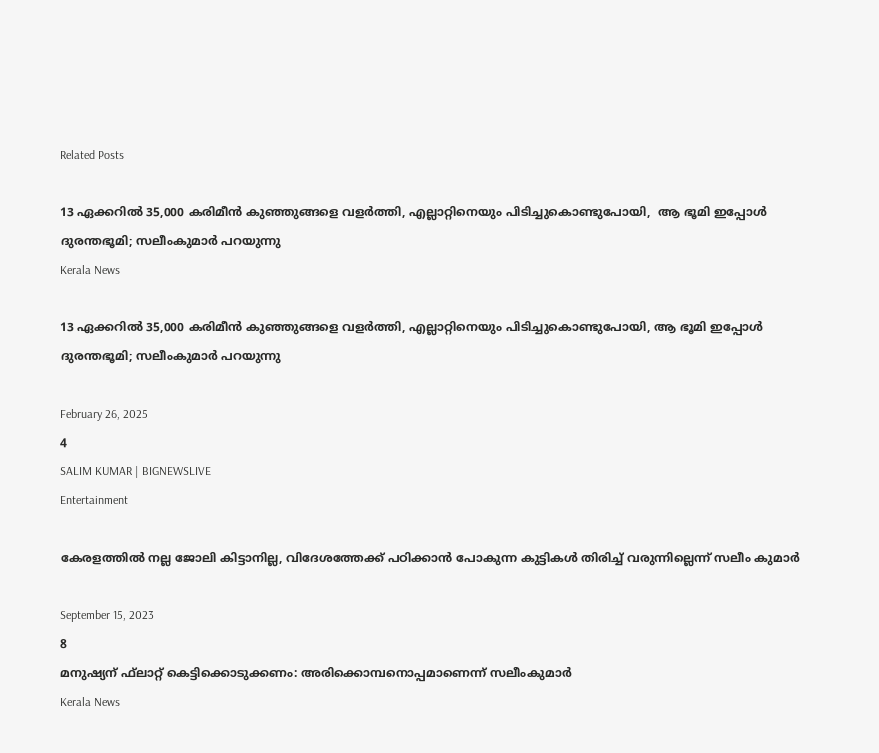Related Posts

13 ഏക്കറില്‍ 35,000 കരിമീന്‍ കുഞ്ഞുങ്ങളെ വളർത്തി, എല്ലാറ്റിനെയും പിടിച്ചുകൊണ്ടുപോയി,  ആ ഭൂമി ഇപ്പോൾ ദുരന്തഭൂമി; സലീംകുമാർ പറയുന്നു
Kerala News

13 ഏക്കറില്‍ 35,000 കരിമീന്‍ കുഞ്ഞുങ്ങളെ വളർത്തി, എല്ലാറ്റിനെയും പിടിച്ചുകൊണ്ടുപോയി, ആ ഭൂമി ഇപ്പോൾ ദുരന്തഭൂമി; സലീംകുമാർ പറയുന്നു

February 26, 2025
4
SALIM KUMAR | BIGNEWSLIVE
Entertainment

കേരളത്തില്‍ നല്ല ജോലി കിട്ടാനില്ല, വിദേശത്തേക്ക് പഠിക്കാന്‍ പോകുന്ന കുട്ടികള്‍ തിരിച്ച് വരുന്നില്ലെന്ന് സലീം കുമാര്‍

September 15, 2023
8
മനുഷ്യന് ഫ്‌ലാറ്റ് കെട്ടിക്കൊടുക്കണം: അരിക്കൊമ്പനൊപ്പമാണെന്ന് സലീംകുമാര്‍
Kerala News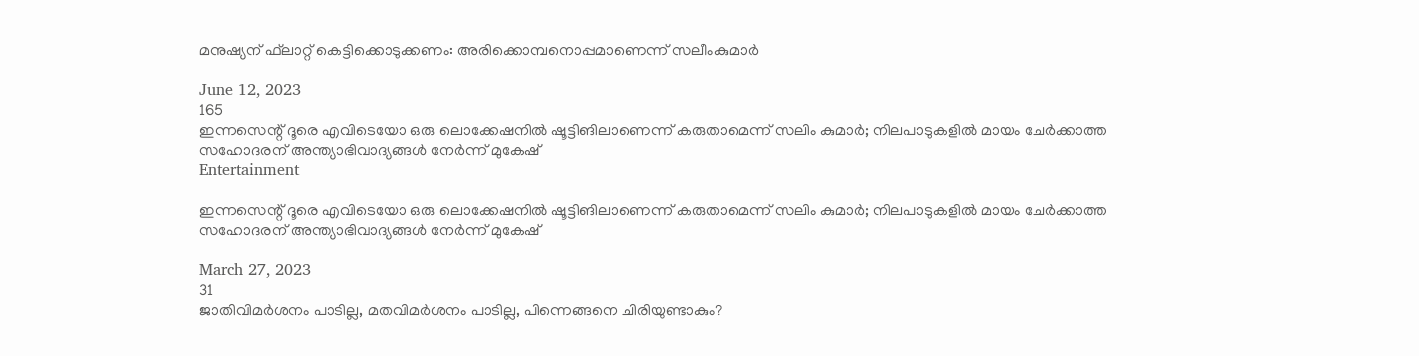മനുഷ്യന് ഫ്‌ലാറ്റ് കെട്ടിക്കൊടുക്കണം: അരിക്കൊമ്പനൊപ്പമാണെന്ന് സലീംകുമാര്‍

June 12, 2023
165
ഇന്നസെന്റ് ദൂരെ എവിടെയോ ഒരു ലൊക്കേഷനിൽ ഷൂട്ടിങിലാണെന്ന് കരുതാമെന്ന് സലിം കുമാർ; നിലപാടുകളിൽ മായം ചേർക്കാത്ത സഹോദരന് അന്ത്യാഭിവാദ്യങ്ങൾ നേർന്ന് മുകേഷ്
Entertainment

ഇന്നസെന്റ് ദൂരെ എവിടെയോ ഒരു ലൊക്കേഷനിൽ ഷൂട്ടിങിലാണെന്ന് കരുതാമെന്ന് സലിം കുമാർ; നിലപാടുകളിൽ മായം ചേർക്കാത്ത സഹോദരന് അന്ത്യാഭിവാദ്യങ്ങൾ നേർന്ന് മുകേഷ്

March 27, 2023
31
ജാതിവിമർശനം പാടില്ല, മതവിമർശനം പാടില്ല, പിന്നെങ്ങനെ ചിരിയുണ്ടാകും?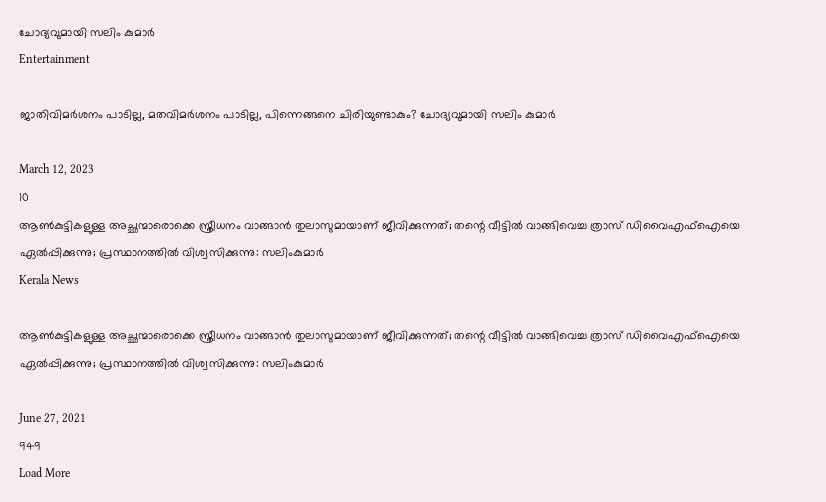ചോദ്യവുമായി സലിം കുമാർ
Entertainment

ജാതിവിമർശനം പാടില്ല, മതവിമർശനം പാടില്ല, പിന്നെങ്ങനെ ചിരിയുണ്ടാകും? ചോദ്യവുമായി സലിം കുമാർ

March 12, 2023
10
ആൺകുട്ടികളുള്ള അച്ഛന്മാരൊക്കെ സ്ത്രീധനം വാങ്ങാൻ തുലാസുമായാണ് ജീവിക്കുന്നത്; തന്റെ വീട്ടിൽ വാങ്ങിവെച്ച ത്രാസ് ഡിവൈഎഫ്‌ഐയെ ഏൽപ്പിക്കുന്നു; പ്രസ്ഥാനത്തിൽ വിശ്വസിക്കുന്നു: സലിംകുമാർ
Kerala News

ആൺകുട്ടികളുള്ള അച്ഛന്മാരൊക്കെ സ്ത്രീധനം വാങ്ങാൻ തുലാസുമായാണ് ജീവിക്കുന്നത്; തന്റെ വീട്ടിൽ വാങ്ങിവെച്ച ത്രാസ് ഡിവൈഎഫ്‌ഐയെ ഏൽപ്പിക്കുന്നു; പ്രസ്ഥാനത്തിൽ വിശ്വസിക്കുന്നു: സലിംകുമാർ

June 27, 2021
949
Load More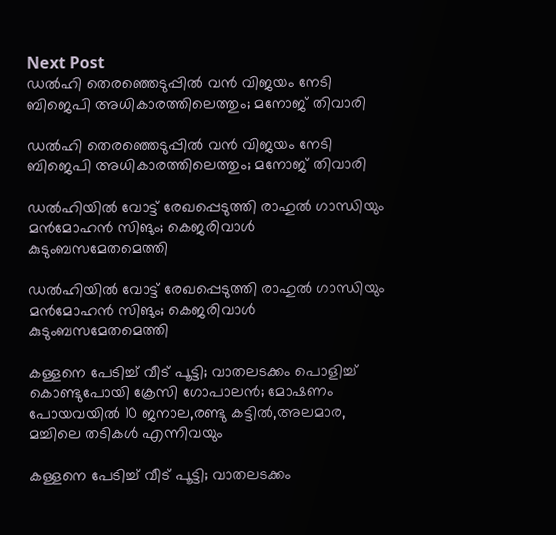Next Post
ഡല്‍ഹി തെരഞ്ഞെടുപ്പില്‍ വന്‍ വിജയം നേടി ബിജെപി അധികാരത്തിലെത്തും; മനോജ് തിവാരി

ഡല്‍ഹി തെരഞ്ഞെടുപ്പില്‍ വന്‍ വിജയം നേടി ബിജെപി അധികാരത്തിലെത്തും; മനോജ് തിവാരി

ഡൽഹിയിൽ വോട്ട് രേഖപ്പെടുത്തി രാഹുൽ ഗാന്ധിയും മൻമോഹൻ സിങും; കെജരിവാൾ കുടുംബസമേതമെത്തി

ഡൽഹിയിൽ വോട്ട് രേഖപ്പെടുത്തി രാഹുൽ ഗാന്ധിയും മൻമോഹൻ സിങും; കെജരിവാൾ കുടുംബസമേതമെത്തി

കള്ളനെ പേടിച്ച് വീട് പൂട്ടി; വാതലടക്കം പൊളിച്ച് കൊണ്ടുപോയി ക്രേസി ഗോപാലന്‍; മോഷണം പോയവയില്‍ 10 ജനാല,രണ്ടു കട്ടില്‍,അലമാര, മച്ചിലെ തടികള്‍ എന്നിവയും

കള്ളനെ പേടിച്ച് വീട് പൂട്ടി; വാതലടക്കം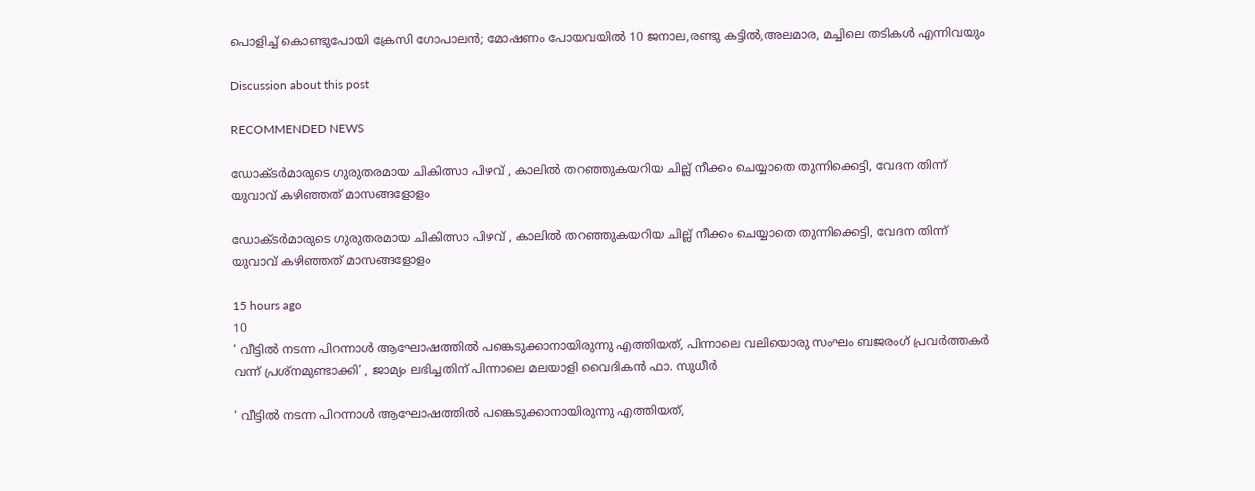പൊളിച്ച് കൊണ്ടുപോയി ക്രേസി ഗോപാലന്‍; മോഷണം പോയവയില്‍ 10 ജനാല,രണ്ടു കട്ടില്‍,അലമാര, മച്ചിലെ തടികള്‍ എന്നിവയും

Discussion about this post

RECOMMENDED NEWS

ഡോക്ടർമാരുടെ ഗുരുതരമായ ചികിത്സാ പിഴവ് , കാലിൽ തറഞ്ഞുകയറിയ ചില്ല് നീക്കം ചെയ്യാതെ തുന്നിക്കെട്ടി, വേദന തിന്ന് യുവാവ് കഴിഞ്ഞത് മാസങ്ങളോളം

ഡോക്ടർമാരുടെ ഗുരുതരമായ ചികിത്സാ പിഴവ് , കാലിൽ തറഞ്ഞുകയറിയ ചില്ല് നീക്കം ചെയ്യാതെ തുന്നിക്കെട്ടി, വേദന തിന്ന് യുവാവ് കഴിഞ്ഞത് മാസങ്ങളോളം

15 hours ago
10
‘ വീട്ടില്‍ നടന്ന പിറന്നാള്‍ ആഘോഷത്തില്‍ പങ്കെടുക്കാനായിരുന്നു എത്തിയത്, പിന്നാലെ വലിയൊരു സംഘം ബജരംഗ് പ്രവര്‍ത്തകര്‍ വന്ന് പ്രശ്‌നമുണ്ടാക്കി’ , ജാമ്യം ലഭിച്ചതിന് പിന്നാലെ മലയാളി വൈദികന്‍ ഫാ. സുധീർ

‘ വീട്ടില്‍ നടന്ന പിറന്നാള്‍ ആഘോഷത്തില്‍ പങ്കെടുക്കാനായിരുന്നു എത്തിയത്,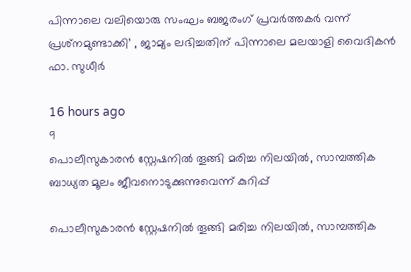പിന്നാലെ വലിയൊരു സംഘം ബജരംഗ് പ്രവര്‍ത്തകര്‍ വന്ന് പ്രശ്‌നമുണ്ടാക്കി’ , ജാമ്യം ലഭിച്ചതിന് പിന്നാലെ മലയാളി വൈദികന്‍ ഫാ. സുധീർ

16 hours ago
9
പൊലീസുകാരന്‍ സ്റ്റേഷനില്‍ തൂങ്ങി മരിച്ച നിലയിൽ, സാമ്പത്തിക ബാധ്യത മൂലം ജീവനൊടുക്കുന്നുവെന്ന് കുറിപ്പ്

പൊലീസുകാരന്‍ സ്റ്റേഷനില്‍ തൂങ്ങി മരിച്ച നിലയിൽ, സാമ്പത്തിക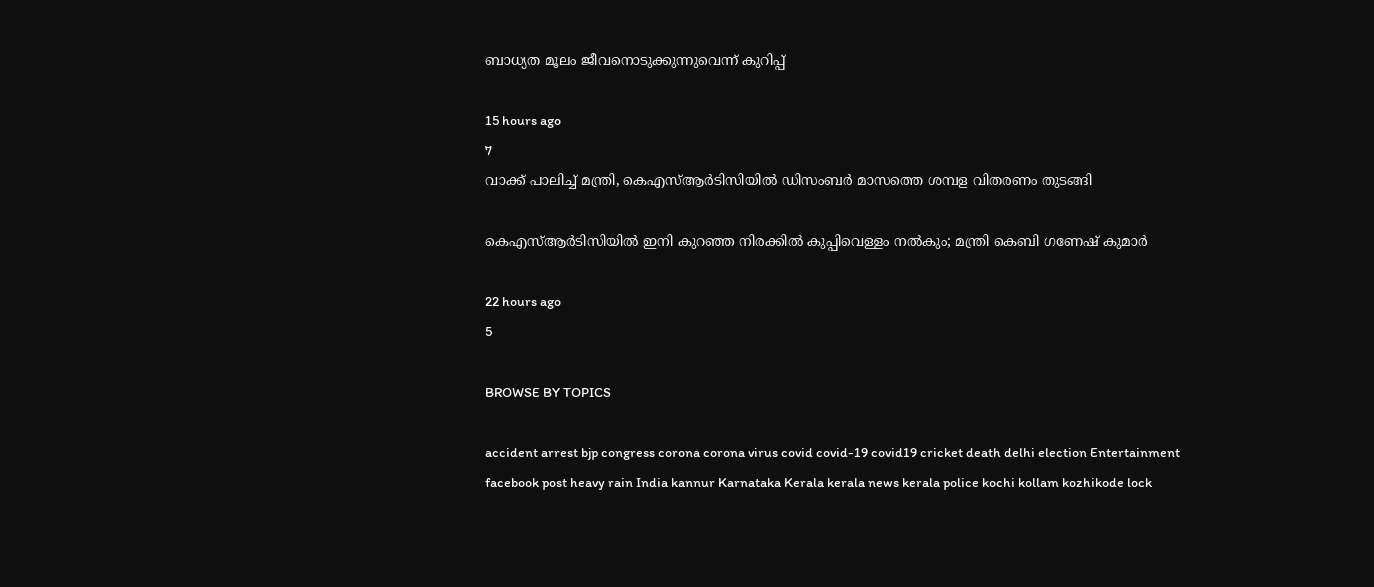ബാധ്യത മൂലം ജീവനൊടുക്കുന്നുവെന്ന് കുറിപ്പ്

15 hours ago
7
വാക്ക് പാലിച്ച് മന്ത്രി, കെഎസ്ആര്‍ടിസിയില്‍ ഡിസംബര്‍ മാസത്തെ ശമ്പള വിതരണം തുടങ്ങി

കെഎസ്ആര്‍ടിസിയില്‍ ഇനി കുറഞ്ഞ നിരക്കില്‍ കുപ്പിവെള്ളം നല്‍കും; മന്ത്രി കെബി ഗണേഷ് കുമാര്‍

22 hours ago
5

BROWSE BY TOPICS

accident arrest bjp congress corona corona virus covid covid-19 covid19 cricket death delhi election Entertainment facebook post heavy rain India kannur Karnataka Kerala kerala news kerala police kochi kollam kozhikode lock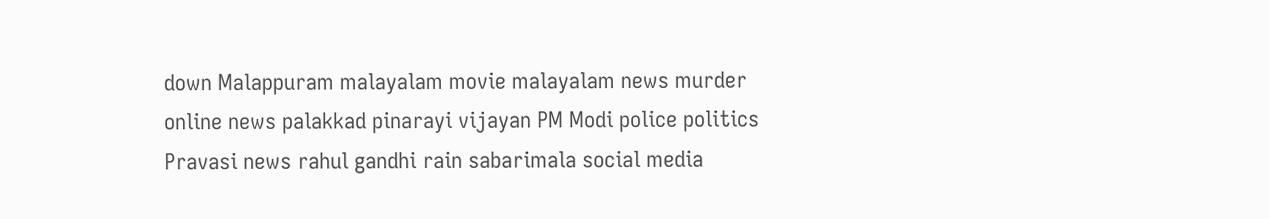down Malappuram malayalam movie malayalam news murder online news palakkad pinarayi vijayan PM Modi police politics Pravasi news rahul gandhi rain sabarimala social media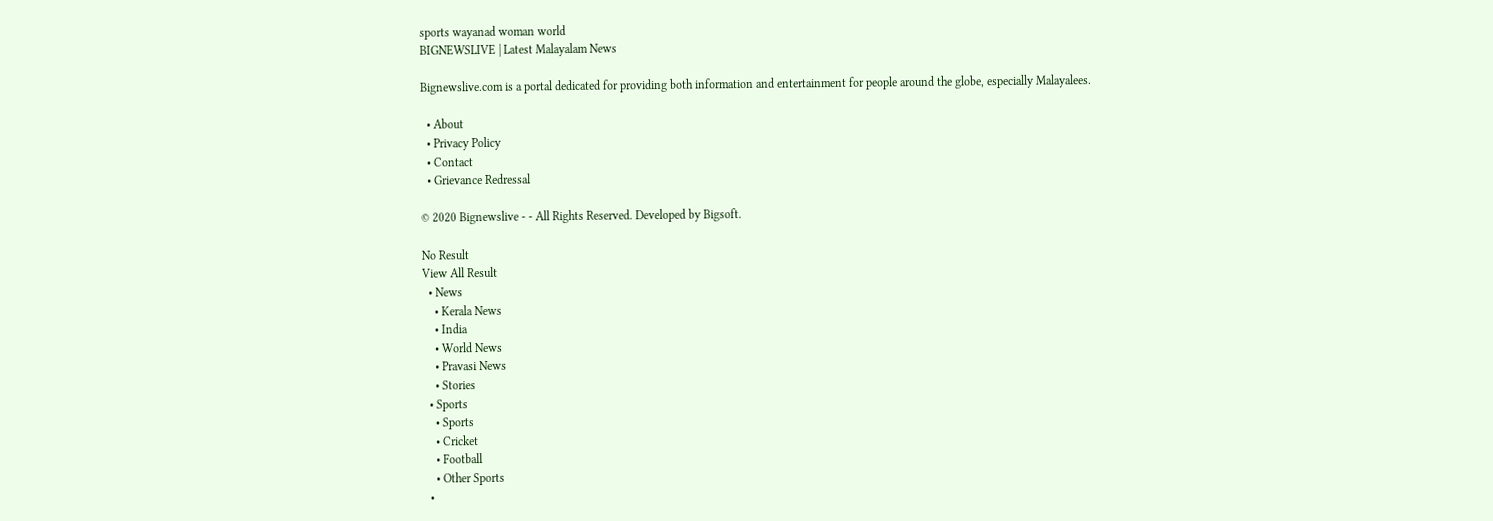sports wayanad woman world
BIGNEWSLIVE | Latest Malayalam News

Bignewslive.com is a portal dedicated for providing both information and entertainment for people around the globe, especially Malayalees.

  • About
  • Privacy Policy
  • Contact
  • Grievance Redressal

© 2020 Bignewslive - - All Rights Reserved. Developed by Bigsoft.

No Result
View All Result
  • News
    • Kerala News
    • India
    • World News
    • Pravasi News
    • Stories
  • Sports
    • Sports
    • Cricket
    • Football
    • Other Sports
  •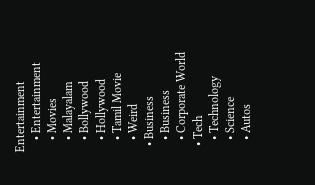Entertainment
    • Entertainment
    • Movies
    • Malayalam
    • Bollywood
    • Hollywood
    • Tamil Movie
    • Weird
  • Business
    • Business
    • Corporate World
  • Tech
    • Technology
    • Science
    • Autos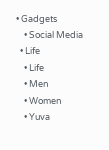• Gadgets
    • Social Media
  • Life
    • Life
    • Men
    • Women
    • Yuva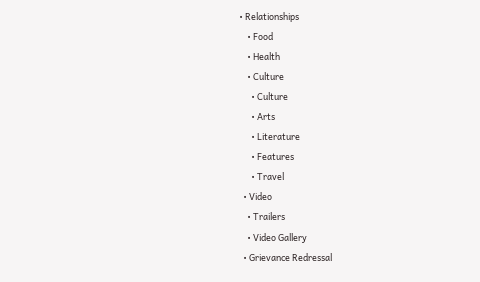• Relationships
    • Food
    • Health
    • Culture
      • Culture
      • Arts
      • Literature
      • Features
      • Travel
  • Video
    • Trailers
    • Video Gallery
  • Grievance Redressal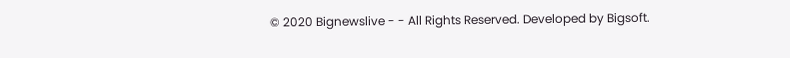© 2020 Bignewslive - - All Rights Reserved. Developed by Bigsoft.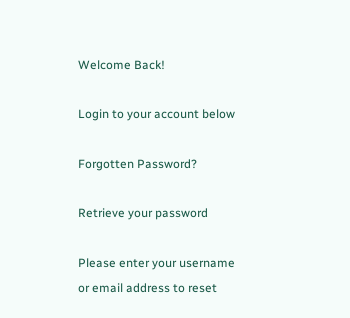Welcome Back!

Login to your account below

Forgotten Password?

Retrieve your password

Please enter your username or email address to reset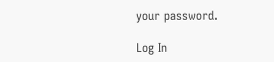your password.

Log In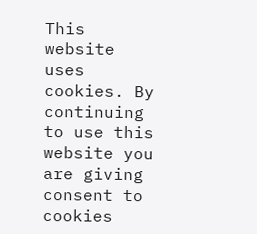This website uses cookies. By continuing to use this website you are giving consent to cookies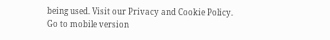being used. Visit our Privacy and Cookie Policy.
Go to mobile version